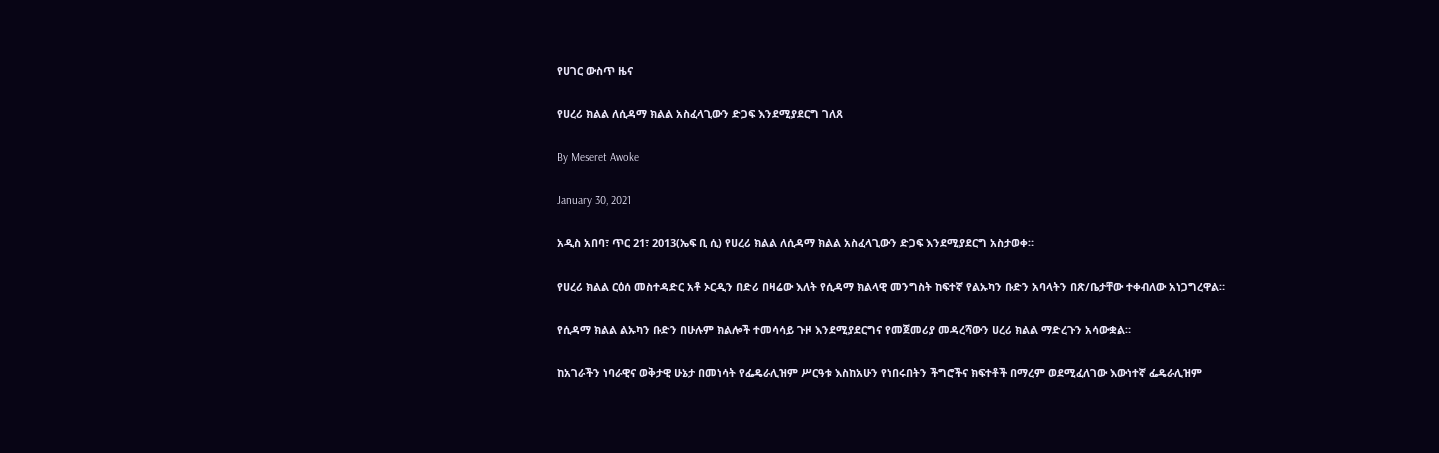የሀገር ውስጥ ዜና

የሀረሪ ክልል ለሲዳማ ክልል አስፈላጊውን ድጋፍ እንደሚያደርግ ገለጸ

By Meseret Awoke

January 30, 2021

አዲስ አበባ፣ ጥር 21፣ 2013(ኤፍ ቢ ሲ) የሀረሪ ክልል ለሲዳማ ክልል አስፈላጊውን ድጋፍ እንደሚያደርግ አስታወቀ።

የሀረሪ ክልል ርዕሰ መስተዳድር አቶ ኦርዲን በድሪ በዛሬው እለት የሲዳማ ክልላዊ መንግስት ከፍተኛ የልኡካን ቡድን አባላትን በጽ/ቤታቸው ተቀብለው አነጋግረዋል።

የሲዳማ ክልል ልኡካን ቡድን በሁሉም ክልሎች ተመሳሳይ ጉዞ እንደሚያደርግና የመጀመሪያ መዳረሻውን ሀረሪ ክልል ማድረጉን አሳውቋል።

ከአገራችን ነባራዊና ወቅታዊ ሁኔታ በመነሳት የፌዴራሊዝም ሥርዓቱ እስከአሁን የነበሩበትን ችግሮችና ክፍተቶች በማረም ወደሚፈለገው እውነተኛ ፌዴራሊዝም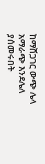ከማሸጋገር ውጭ ሌላ አማራጭ እንደሌለ ያሰመሩበት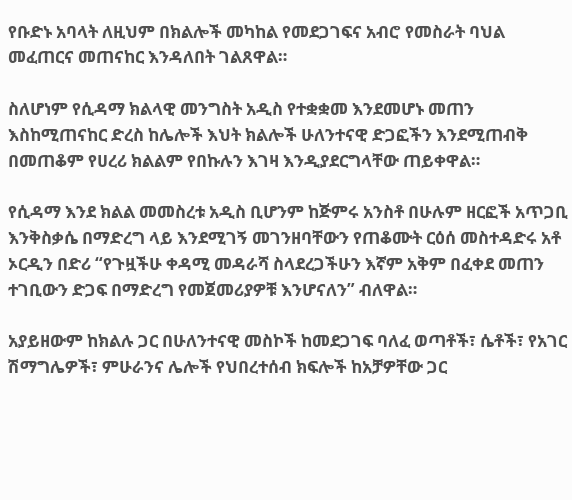የቡድኑ አባላት ለዚህም በክልሎች መካከል የመደጋገፍና አብሮ የመስራት ባህል መፈጠርና መጠናከር እንዳለበት ገልጸዋል።

ስለሆነም የሲዳማ ክልላዊ መንግስት አዲስ የተቋቋመ እንደመሆኑ መጠን እስከሚጠናከር ድረስ ከሌሎች እህት ክልሎች ሁለንተናዊ ድጋፎችን እንደሚጠብቅ በመጠቆም የሀረሪ ክልልም የበኩሉን እገዛ እንዲያደርግላቸው ጠይቀዋል።

የሲዳማ እንደ ክልል መመስረቱ አዲስ ቢሆንም ከጅምሩ አንስቶ በሁሉም ዘርፎች አጥጋቢ እንቅስቃሴ በማድረግ ላይ እንደሚገኝ መገንዘባቸውን የጠቆሙት ርዕሰ መስተዳድሩ አቶ ኦርዲን በድሪ “የጉዟችሁ ቀዳሚ መዳራሻ ስላደረጋችሁን እኛም አቅም በፈቀደ መጠን ተገቢውን ድጋፍ በማድረግ የመጀመሪያዎቹ እንሆናለን” ብለዋል።

አያይዘውም ከክልሉ ጋር በሁለንተናዊ መስኮች ከመደጋገፍ ባለፈ ወጣቶች፣ ሴቶች፣ የአገር ሽማግሌዎች፣ ምሁራንና ሌሎች የህበረተሰብ ክፍሎች ከአቻዎቸው ጋር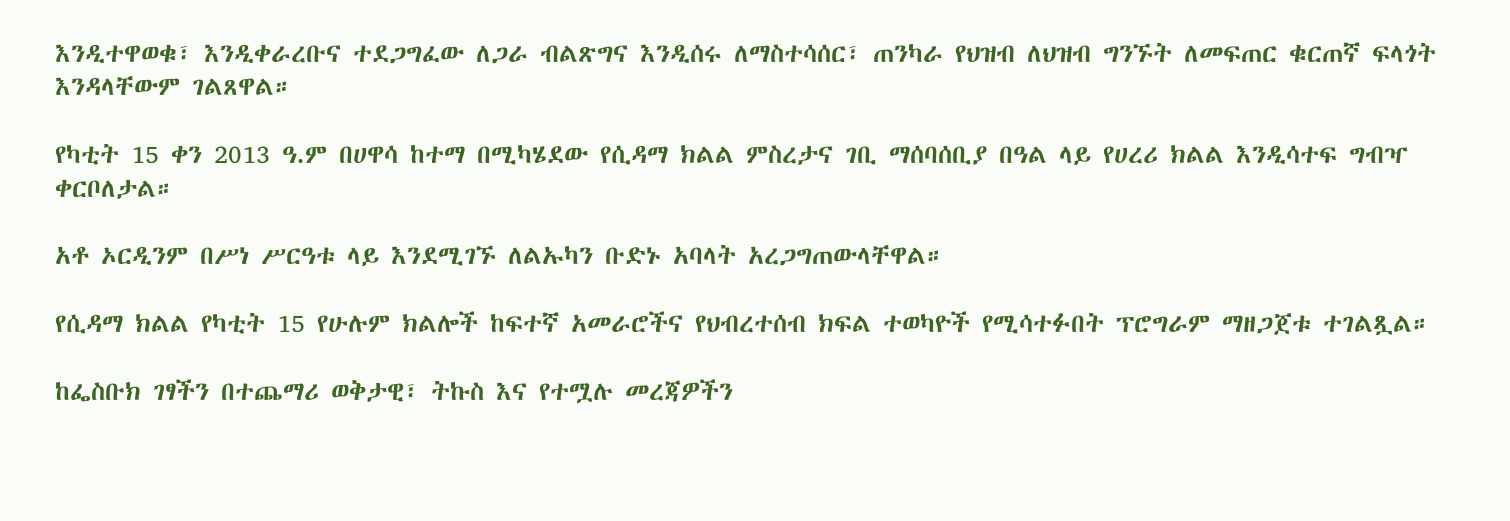እንዲተዋወቁ፣ እንዲቀራረቡና ተደጋግፈው ለጋራ ብልጽግና እንዲሰሩ ለማስተሳሰር፣ ጠንካራ የህዝብ ለህዝብ ግንኙት ለመፍጠር ቁርጠኛ ፍላጎት እንዳላቸውም ገልጸዋል።

የካቲት 15 ቀን 2013 ዓ.ም በሀዋሳ ከተማ በሚካሄደው የሲዳማ ክልል ምስረታና ገቢ ማሰባሰቢያ በዓል ላይ የሀረሪ ክልል እንዲሳተፍ ግብዣ ቀርቦለታል።

አቶ ኦርዲንም በሥነ ሥርዓቱ ላይ እንደሚገኙ ለልኡካን ቡድኑ አባላት አረጋግጠውላቸዋል።

የሲዳማ ክልል የካቲት 15 የሁሉም ክልሎች ከፍተኛ አመራሮችና የህብረተሰብ ክፍል ተወካዮች የሚሳተፉበት ፕሮግራም ማዘጋጀቱ ተገልጿል።

ከፌስቡክ ገፃችን በተጨማሪ ወቅታዊ፣ ትኩስ እና የተሟሉ መረጃዎችን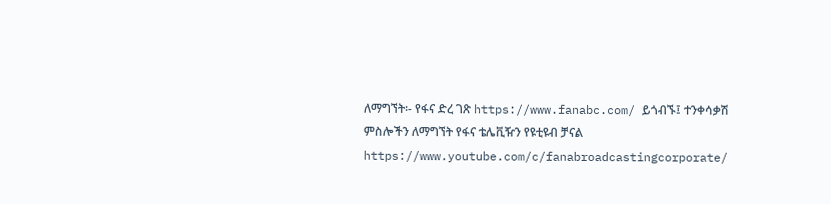ለማግኘት፡- የፋና ድረ ገጽ https://www.fanabc.com/ ይጎብኙ፤ ተንቀሳቃሽ ምስሎችን ለማግኘት የፋና ቴሌቪዥን የዩቲዩብ ቻናል https://www.youtube.com/c/fanabroadcastingcorporate/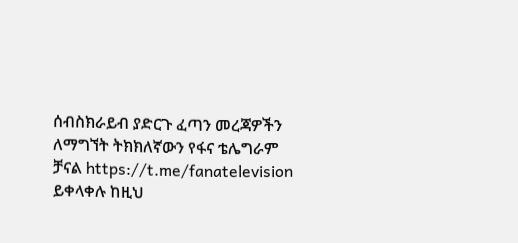ሰብስክራይብ ያድርጉ ፈጣን መረጃዎችን ለማግኘት ትክክለኛውን የፋና ቴሌግራም ቻናል https://t.me/fanatelevision ይቀላቀሉ ከዚህ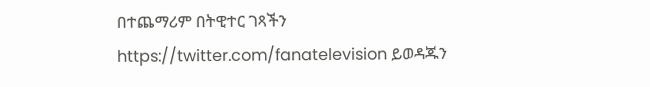በተጨማሪም በትዊተር ገጻችን https://twitter.com/fanatelevision ይወዳጁን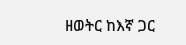ዘወትር ከእኛ ጋር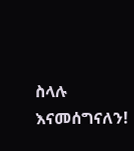ስላሉ እናመሰግናለን!